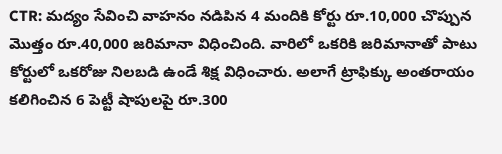CTR: మద్యం సేవించి వాహనం నడిపిన 4 మందికి కోర్టు రూ.10,000 చొప్పున మొత్తం రూ.40,000 జరిమానా విధించింది. వారిలో ఒకరికి జరిమానాతో పాటు కోర్టులో ఒకరోజు నిలబడి ఉండే శిక్ష విధించారు. అలాగే ట్రాఫిక్కు అంతరాయం కలిగించిన 6 పెట్టీ షాపులపై రూ.300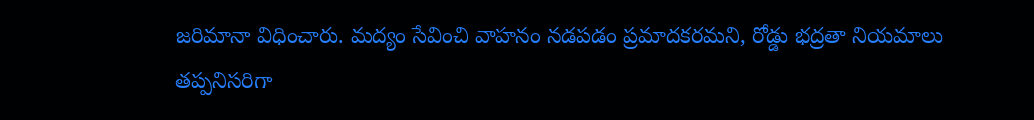జరిమానా విధించారు. మద్యం సేవించి వాహనం నడపడం ప్రమాదకరమని, రోడ్డు భద్రతా నియమాలు తప్పనిసరిగా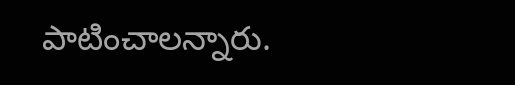పాటించాలన్నారు.